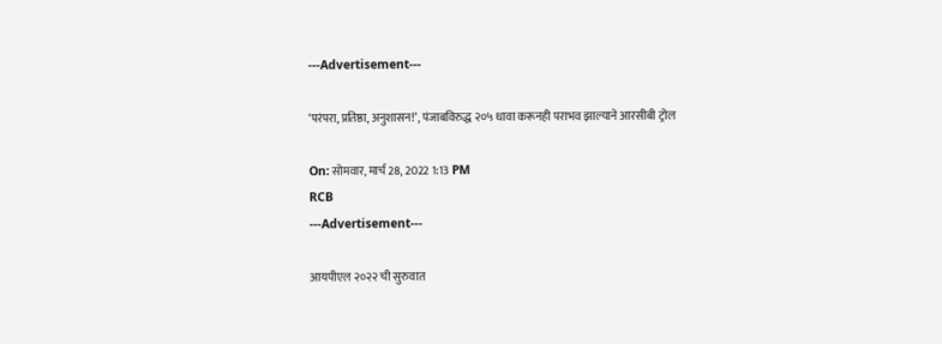---Advertisement---

‘परंपरा, प्रतिष्ठा, अनुशासन!’, पंजाबविरुद्ध २०५ धावा करूनही पराभव झाल्याने आरसीबी ट्रोल

On: सोमवार, मार्च 28, 2022 1:13 PM
RCB
---Advertisement---

आयपीएल २०२२ ची सुरुवात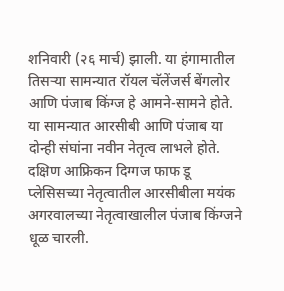शनिवारी (२६ मार्च) झाली. या हंगामातील तिसऱ्या सामन्यात रॉयल चॅलेंजर्स बेंगलोर आणि पंजाब किंग्ज हे आमने-सामने होते. या सामन्यात आरसीबी आणि पंजाब या दोन्ही संघांना नवीन नेतृत्व लाभले होते. दक्षिण आफ्रिकन दिग्गज फाफ डू प्लेसिसच्या नेतृत्वातील आरसीबीला मयंक अगरवालच्या नेतृत्वाखालील पंजाब किंग्जने धूळ चारली.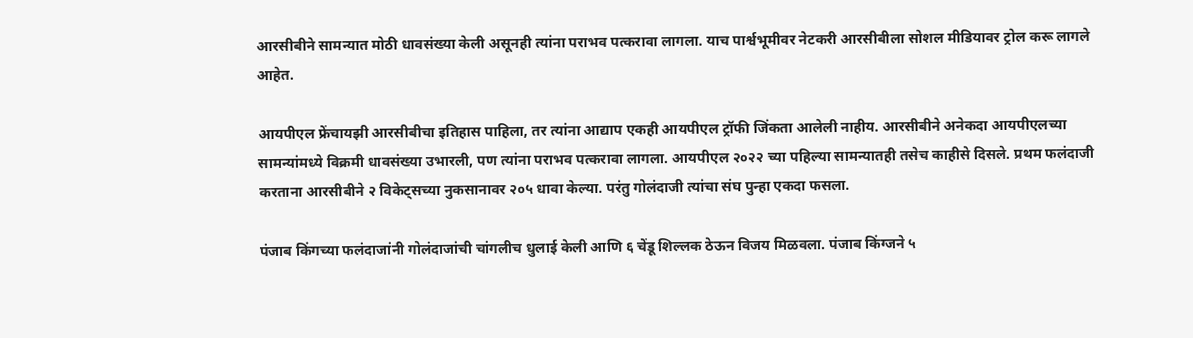आरसीबीने सामन्यात मोठी धावसंख्या केली असूनही त्यांना पराभव पत्करावा लागला. याच पार्श्वभूमीवर नेटकरी आरसीबीला सोशल मीडियावर ट्रोल करू लागले आहेत.

आयपीएल फ्रेंचायझी आरसीबीचा इतिहास पाहिला, तर त्यांना आद्याप एकही आयपीएल ट्रॉफी जिंकता आलेली नाहीय. आरसीबीने अनेकदा आयपीएलच्या सामन्यांमध्ये विक्रमी धावसंख्या उभारली, पण त्यांना पराभव पत्करावा लागला. आयपीएल २०२२ च्या पहिल्या सामन्यातही तसेच काहीसे दिसले. प्रथम फलंदाजी करताना आरसीबीने २ विकेट्सच्या नुकसानावर २०५ धावा केल्या. परंतु गोलंदाजी त्यांचा संघ पुन्हा एकदा फसला.

पंजाब किंगच्या फलंदाजांनी गोलंदाजांची चांगलीच धुलाई केली आणि ६ चेंडू शिल्लक ठेऊन विजय मिळवला. पंजाब किंग्जने ५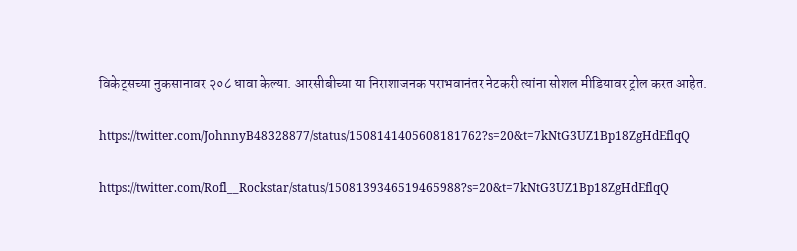विकेट्सच्या नुकसानावर २०८ धावा केल्या. आरसीबीच्या या निराशाजनक पराभवानंतर नेटकरी त्यांना सोशल मीडियावर ट्रोल करत आहेत.

https://twitter.com/JohnnyB48328877/status/1508141405608181762?s=20&t=7kNtG3UZ1Bp18ZgHdEflqQ

https://twitter.com/Rofl__Rockstar/status/1508139346519465988?s=20&t=7kNtG3UZ1Bp18ZgHdEflqQ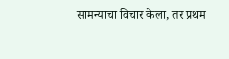सामन्याचा विचार केला, तर प्रथम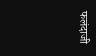फलंदाजी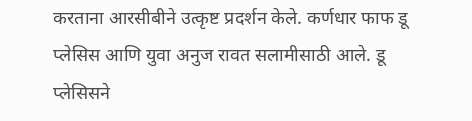करताना आरसीबीने उत्कृष्ट प्रदर्शन केले. कर्णधार फाफ डू प्लेसिस आणि युवा अनुज रावत सलामीसाठी आले. डू प्लेसिसने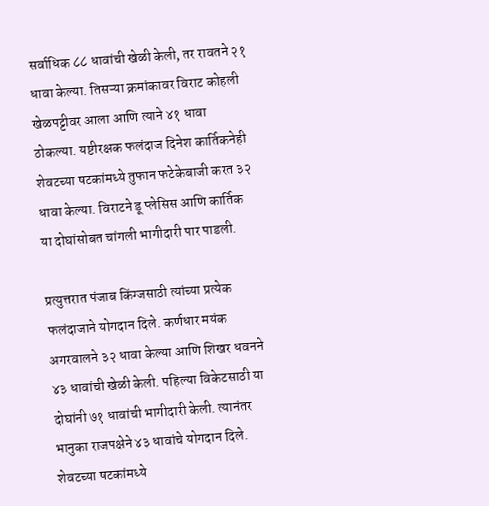सर्वाधिक ८८ धावांची खेळी केली, तर रावतने २१ धावा केल्या. तिसऱ्या क्रमांकावर विराट कोहली खेळपट्टीवर आला आणि त्याने ४१ धावा ठोकल्या. यष्टीरक्षक फलंदाज दिनेश कार्तिकनेही शेवटच्या षटकांमध्ये तुफान फटेकेबाजी करत ३२ धावा केल्या. विराटने डू प्लेसिस आणि कार्तिक या दोघांसोबत चांगली भागीदारी पार पाडली.

प्रत्युत्तरात पंजाब किंग्जसाठी त्यांच्या प्रत्येक फलंदाजाने योगदान दिले. कर्णधार मयंक अगरवालने ३२ धावा केल्या आणि शिखर धवनने  ४३ धावांची खेळी केली. पहिल्या विकेटसाठी या दोघांनी ७१ धावांची भागीदारी केली. त्यानंतर भानुका राजपक्षेने ४३ धावांचे योगदान दिले. शेवटच्या षटकांमध्ये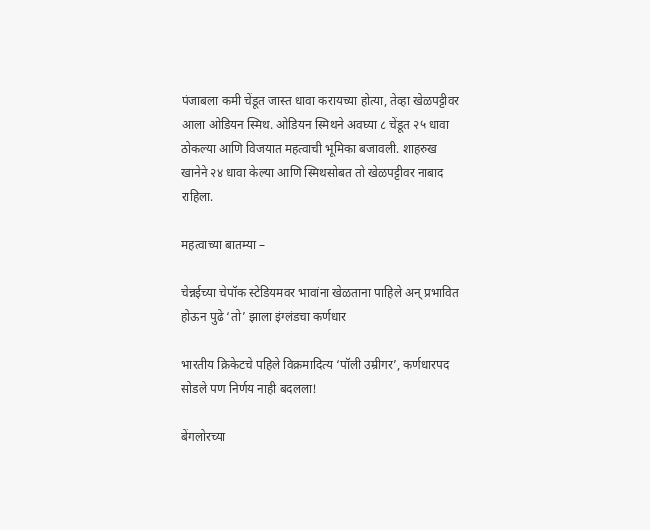पंजाबला कमी चेंडूत जास्त धावा करायच्या होत्या, तेव्हा खेळपट्टीवर आला ओडियन स्मिथ. ओडियन स्मिथने अवघ्या ८ चेंडूत २५ धावा ठोकल्या आणि विजयात महत्वाची भूमिका बजावली. शाहरुख खानेने २४ धावा केल्या आणि स्मिथसोबत तो खेळपट्टीवर नाबाद राहिला.

महत्वाच्या बातम्या –

चेन्नईच्या चेपॉक स्टेडियमवर भावांना खेळताना पाहिले अन् प्रभावित होऊन पुढे ‘तो’ झाला इंग्लंडचा कर्णधार

भारतीय क्रिकेटचे पहिले विक्रमादित्य ‘पॉली उम्रीगर’, कर्णधारपद सोडले पण निर्णय नाही बदलला!

बेंगलोरच्या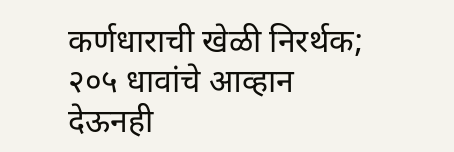कर्णधाराची खेळी निरर्थक; २०५ धावांचे आव्हान देऊनही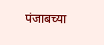पंजाबच्या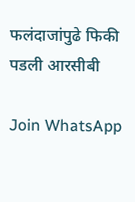फलंदाजांपुढे फिकी पडली आरसीबी

Join WhatsApp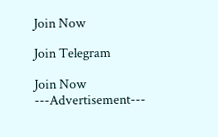Join Now

Join Telegram

Join Now
---Advertisement---